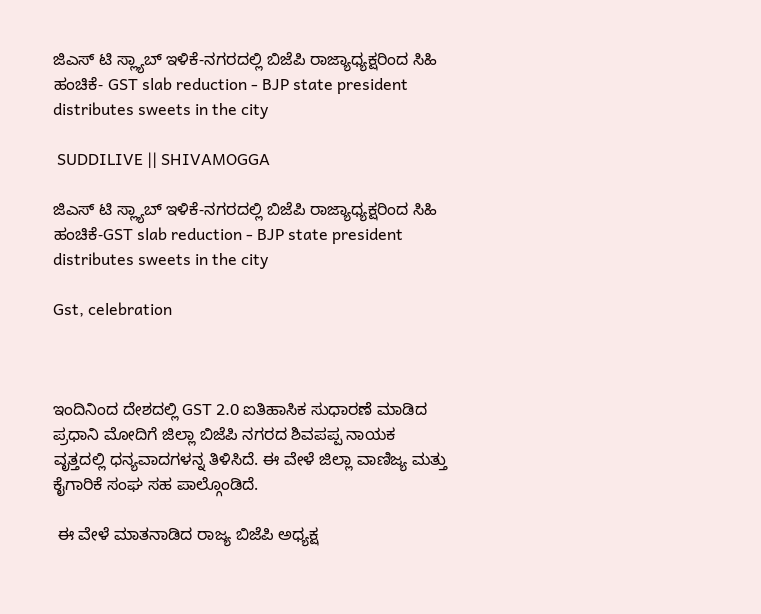ಜಿಎಸ್ ಟಿ ಸ್ಲ್ಯಾಬ್ ಇಳಿಕೆ-ನಗರದಲ್ಲಿ ಬಿಜೆಪಿ ರಾಜ್ಯಾಧ್ಯಕ್ಷರಿಂದ ಸಿಹಿ ಹಂಚಿಕೆ- GST slab reduction - BJP state president distributes sweets in the city

 SUDDILIVE || SHIVAMOGGA

ಜಿಎಸ್ ಟಿ ಸ್ಲ್ಯಾಬ್ ಇಳಿಕೆ-ನಗರದಲ್ಲಿ ಬಿಜೆಪಿ ರಾಜ್ಯಾಧ್ಯಕ್ಷರಿಂದ ಸಿಹಿ ಹಂಚಿಕೆ-GST slab reduction - BJP state president distributes sweets in the city

Gst, celebration



ಇಂದಿನಿಂದ ದೇಶದಲ್ಲಿ GST 2.0 ಐತಿಹಾಸಿಕ ಸುಧಾರಣೆ ಮಾಡಿದ ಪ್ರಧಾನಿ ಮೋದಿಗೆ ಜಿಲ್ಲಾ ಬಿಜೆಪಿ ನಗರದ ಶಿವಪಪ್ಪ ನಾಯಕ ವೃತ್ತದಲ್ಲಿ ಧನ್ಯವಾದಗಳನ್ನ ತಿಳಿಸಿದೆ. ಈ ವೇಳೆ ಜಿಲ್ಲಾ ವಾಣಿಜ್ಯ ಮತ್ತು ಕೈಗಾರಿಕೆ ಸಂಘ ಸಹ ಪಾಲ್ಗೊಂಡಿದೆ.

 ಈ ವೇಳೆ ಮಾತನಾಡಿದ ರಾಜ್ಯ ಬಿಜೆಪಿ ಅಧ್ಯಕ್ಷ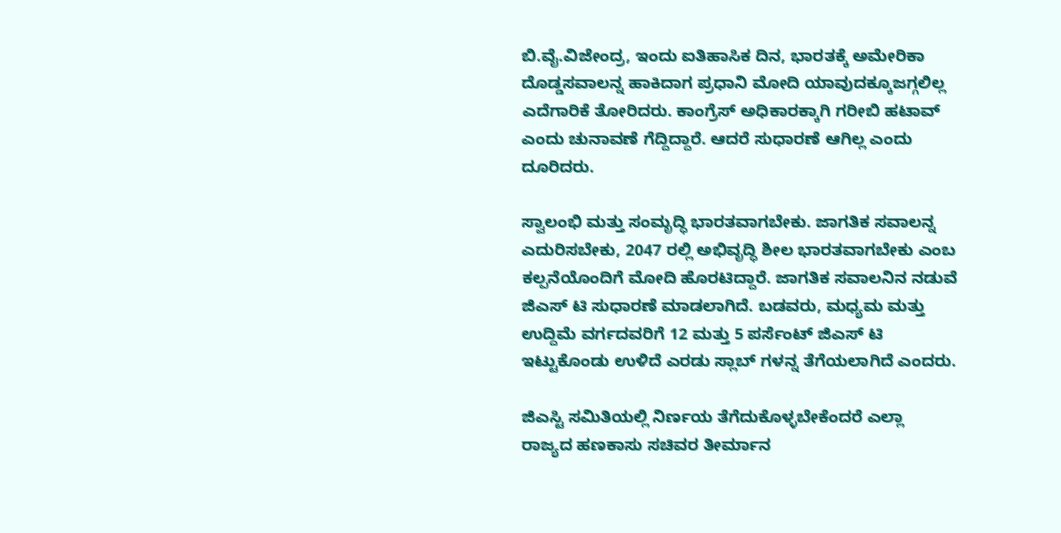ಬಿ.ವೈ.ವಿಜೇಂದ್ರ, ಇಂದು ಐತಿಹಾಸಿಕ ದಿನ, ಭಾರತಕ್ಕೆ ಅಮೇರಿಕಾ ದೊಡ್ಡಸವಾಲನ್ನ ಹಾಕಿದಾಗ ಪ್ರಧಾನಿ ಮೋದಿ ಯಾವುದಕ್ಕೂಜಗ್ಗಲಿಲ್ಲ ಎದೆಗಾರಿಕೆ ತೋರಿದರು. ಕಾಂಗ್ರೆಸ್ ಅಧಿಕಾರಕ್ಕಾಗಿ ಗರೀಬಿ ಹಟಾವ್ ಎಂದು ಚುನಾವಣೆ ಗೆದ್ದಿದ್ದಾರೆ. ಆದರೆ ಸುಧಾರಣೆ ಆಗಿಲ್ಲ ಎಂದು ದೂರಿದರು.

ಸ್ವಾಲಂಭಿ ಮತ್ತು ಸಂಮೃದ್ಧಿ ಭಾರತವಾಗಬೇಕು. ಜಾಗತಿಕ ಸವಾಲನ್ನ ಎದುರಿಸಬೇಕು, 2047 ರಲ್ಲಿ ಅಭಿವೃದ್ಧಿ ಶೀಲ ಭಾರತವಾಗಬೇಕು ಎಂಬ ಕಲ್ಪನೆಯೊಂದಿಗೆ ಮೋದಿ ಹೊರಟಿದ್ದಾರೆ. ಜಾಗತಿಕ ಸವಾಲನಿನ ನಡುವೆ ಜಿಎಸ್ ಟಿ ಸುಧಾರಣೆ ಮಾಡಲಾಗಿದೆ. ಬಡವರು, ಮಧ್ಯಮ ಮತ್ತು ಉದ್ದಿಮೆ ವರ್ಗದವರಿಗೆ 12 ಮತ್ತು 5 ಪರ್ಸೆಂಟ್ ಜಿಎಸ್ ಟಿ ಇಟ್ಟುಕೊಂಡು ಉಳಿದೆ ಎರಡು ಸ್ಲಾಬ್ ಗಳನ್ನ ತೆಗೆಯಲಾಗಿದೆ ಎಂದರು.

ಜಿಎಸ್ಟಿ ಸಮಿತಿಯಲ್ಲಿ ನಿರ್ಣಯ ತೆಗೆದುಕೊಳ್ಳಬೇಕೆಂದರೆ ಎಲ್ಲಾ ರಾಜ್ಯದ ಹಣಕಾಸು ಸಚಿವರ ತೀರ್ಮಾನ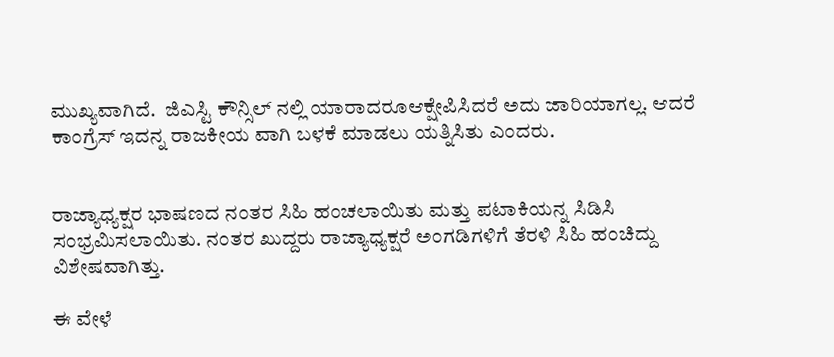ಮುಖ್ಯವಾಗಿದೆ.  ಜಿಎಸ್ಟಿ ಕೌನ್ಸಿಲ್ ನಲ್ಲಿ ಯಾರಾದರೂಆಕ್ಷೇಪಿಸಿದರೆ ಅದು ಜಾರಿಯಾಗಲ್ಲ. ಆದರೆ ಕಾಂಗ್ರೆಸ್ ಇದನ್ನ ರಾಜಕೀಯ ವಾಗಿ ಬಳಕೆ ಮಾಡಲು ಯತ್ನಿಸಿತು ಎಂದರು.


ರಾಜ್ಯಾಧ್ಯಕ್ಷರ ಭಾಷಣದ ನಂತರ ಸಿಹಿ ಹಂಚಲಾಯಿತು ಮತ್ತು ಪಟಾಕಿಯನ್ನ ಸಿಡಿಸಿ ಸಂಭ್ರಮಿಸಲಾಯಿತು. ನಂತರ ಖುದ್ದರು ರಾಜ್ಯಾಧ್ಯಕ್ಷರೆ ಅಂಗಡಿಗಳಿಗೆ ತೆರಳಿ ಸಿಹಿ ಹಂಚಿದ್ದು ವಿಶೇಷವಾಗಿತ್ತು.

ಈ ವೇಳೆ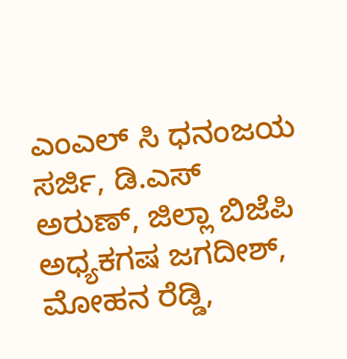ಎಂಎಲ್ ಸಿ ಧನಂಜಯ ಸರ್ಜಿ, ಡಿ.ಎಸ್ ಅರುಣ್, ಜಿಲ್ಲಾ ಬಿಜೆಪಿ ಅಧ್ಯಕಗಷ ಜಗದೀಶ್, ಮೋಹನ ರೆಡ್ಡಿ,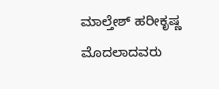ಮಾಲ್ತೇಶ್ ಹರೀಕೃಷ್ಣ ಮೊದಲಾದವರು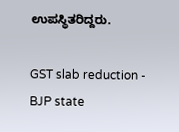ಉಪಸ್ಥಿತರಿದ್ದರು.

GST slab reduction - BJP state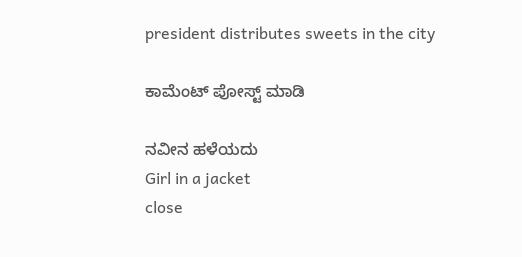president distributes sweets in the city

ಕಾಮೆಂಟ್‌‌ ಪೋಸ್ಟ್‌ ಮಾಡಿ

ನವೀನ ಹಳೆಯದು
Girl in a jacket
close